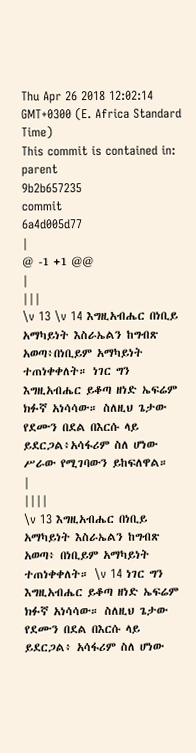Thu Apr 26 2018 12:02:14 GMT+0300 (E. Africa Standard Time)
This commit is contained in:
parent
9b2b657235
commit
6a4d005d77
|
@ -1 +1 @@
|
|||
\v 13 \v 14 እግዚአብሔር በነቢይ አማካይነት እስራኤልን ከግብጽ አወጣ፥በነቢይም አማካይነት ተጠነቀቀለት። ነገር ግን እግዚአብሔር ይቆጣ ዘነድ ኤፍሬም ክፉኛ አነሳሳው። ስለዚህ ጌታው የደሙን በደል በእርሱ ላይ ይደርጋል፥አሳፋሪም ስለ ሆነው ሥራው የሚገባውን ይከፍለዋል።
|
||||
\v 13 እግዚአብሔር በነቢይ አማካይነት እስራኤልን ከግብጽ አወጣ፥ በነቢይም አማካይነት ተጠነቀቀለት። \v 14 ነገር ግን እግዚአብሔር ይቆጣ ዘነድ ኤፍሬም ክፉኛ አነሳሳው። ስለዚህ ጌታው የደሙን በደል በእርሱ ላይ ይደርጋል፥ አሳፋሪም ስለ ሆነው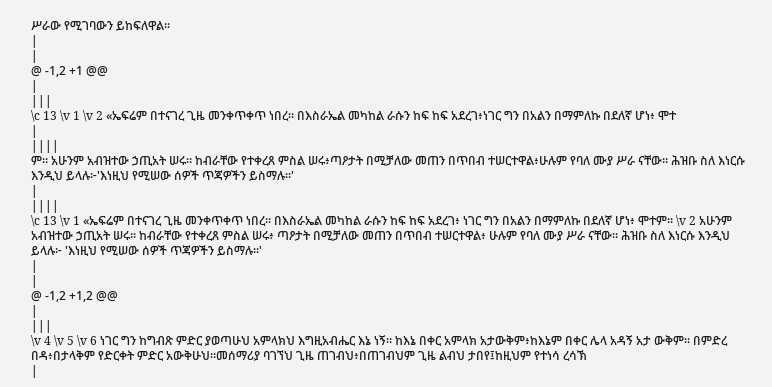ሥራው የሚገባውን ይከፍለዋል።
|
|
@ -1,2 +1 @@
|
|||
\c 13 \v 1 \v 2 «ኤፍሬም በተናገረ ጊዜ መንቀጥቀጥ ነበረ። በእስራኤል መካከል ራሱን ከፍ ከፍ አደረገ፥ነገር ግን በአልን በማምለኩ በደለኛ ሆነ፥ ሞተ
|
||||
ም። አሁንም አብዝተው ኃጢአት ሠሩ። ከብራቸው የተቀረጸ ምስል ሠሩ፥ጣዖታት በሚቻለው መጠን በጥበብ ተሠርተዋል፥ሁሉም የባለ ሙያ ሥራ ናቸው። ሕዝቡ ስለ እነርሱ እንዲህ ይላሉ፦'እነዚህ የሚሠው ሰዎች ጥጃዎችን ይስማሉ።'
|
||||
\c 13 \v 1 «ኤፍሬም በተናገረ ጊዜ መንቀጥቀጥ ነበረ። በእስራኤል መካከል ራሱን ከፍ ከፍ አደረገ፥ ነገር ግን በአልን በማምለኩ በደለኛ ሆነ፥ ሞተም። \v 2 አሁንም አብዝተው ኃጢአት ሠሩ። ከብራቸው የተቀረጸ ምስል ሠሩ፥ ጣዖታት በሚቻለው መጠን በጥበብ ተሠርተዋል፥ ሁሉም የባለ ሙያ ሥራ ናቸው። ሕዝቡ ስለ እነርሱ እንዲህ ይላሉ፦ 'እነዚህ የሚሠው ሰዎች ጥጃዎችን ይስማሉ።'
|
|
@ -1,2 +1,2 @@
|
|||
\v 4 \v 5 \v 6 ነገር ግን ከግብጽ ምድር ያወጣሁህ አምላክህ እግዚአብሔር እኔ ነኝ። ከእኔ በቀር አምላክ አታውቅም፥ከእኔም በቀር ሌላ አዳኝ አታ ውቅም። በምድረ በዳ፥በታላቅም የድርቀት ምድር አውቅሁህ።መሰማሪያ ባገኘህ ጊዜ ጠገብህ፥በጠገብህም ጊዜ ልብህ ታበየ፤ከዚህም የተነሳ ረሳኽ
|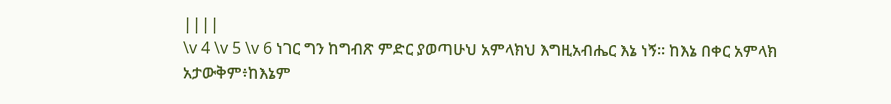||||
\v 4 \v 5 \v 6 ነገር ግን ከግብጽ ምድር ያወጣሁህ አምላክህ እግዚአብሔር እኔ ነኝ። ከእኔ በቀር አምላክ አታውቅም፥ከእኔም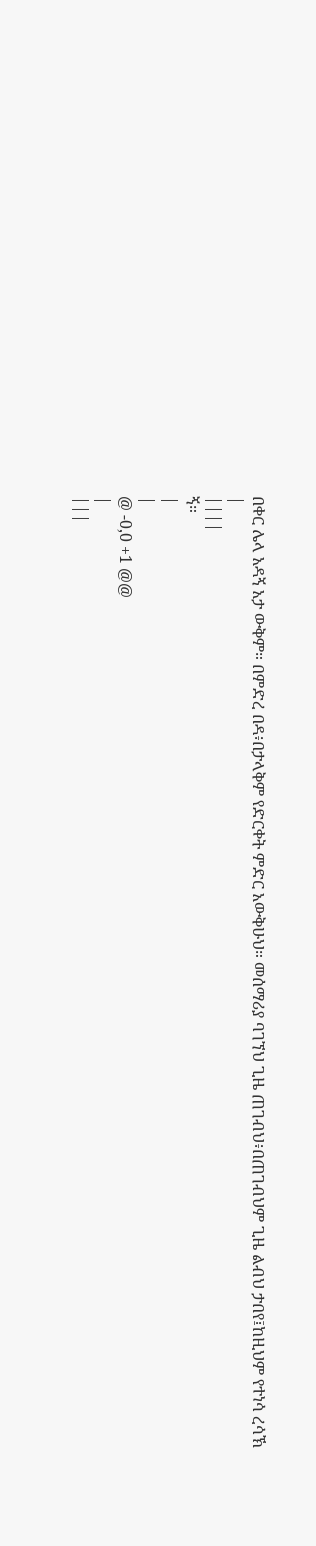በቀር ሌላ አዳኝ አታ ውቅም። በምድረ በዳ፥በታላቅም የድርቀት ምድር አውቅሁህ። መሰማሪያ ባገኘህ ጊዜ ጠገብህ፥በጠገብህም ጊዜ ልብህ ታበየ፤ከዚህም የተነሳ ረሳኽ
|
||||
ኝ።
|
|
@ -0,0 +1 @@
|
|||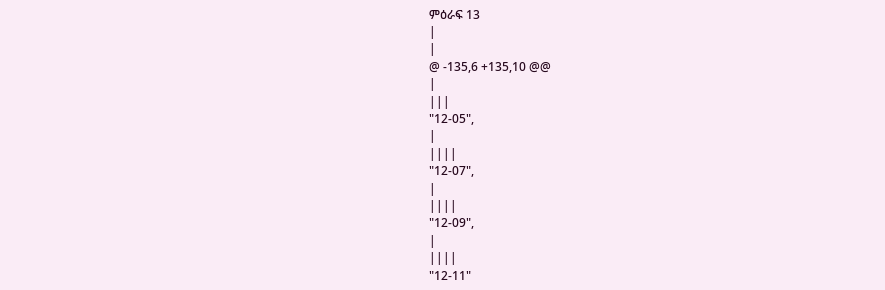ምዕራፍ 13
|
|
@ -135,6 +135,10 @@
|
|||
"12-05",
|
||||
"12-07",
|
||||
"12-09",
|
||||
"12-11"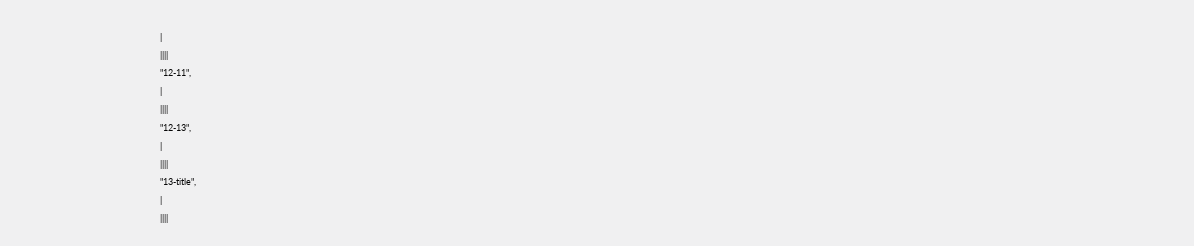|
||||
"12-11",
|
||||
"12-13",
|
||||
"13-title",
|
||||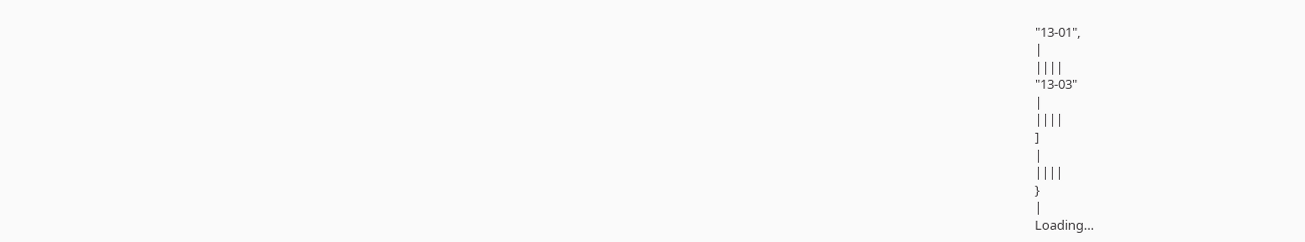"13-01",
|
||||
"13-03"
|
||||
]
|
||||
}
|
Loading…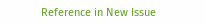Reference in New Issue